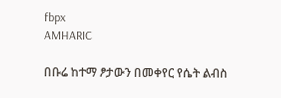fbpx
AMHARIC

በቡሬ ከተማ ፆታውን በመቀየር የሴት ልብስ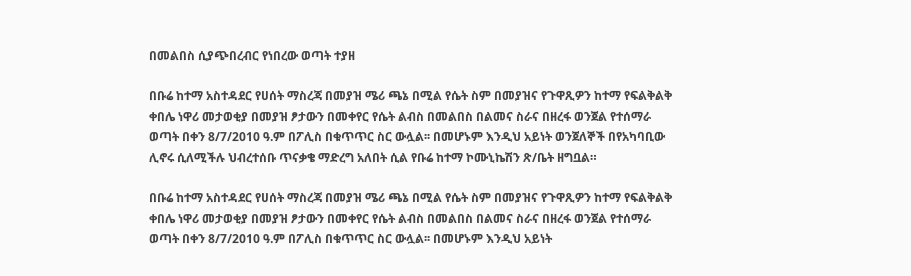በመልበስ ሲያጭበረብር የነበረው ወጣት ተያዘ

በቡሬ ከተማ አስተዳደር የሀሰት ማስረጃ በመያዝ ሜሪ ጫኔ በሚል የሴት ስም በመያዝና የጉዋጺዎን ከተማ የፍልቅልቅ ቀበሌ ነዋሪ መታወቂያ በመያዝ ፆታውን በመቀየር የሴት ልብስ በመልበስ በልመና ስራና በዘረፋ ወንጀል የተሰማራ ወጣት በቀን 8/7/2010 ዓ.ም በፖሊስ በቁጥጥር ስር ውሏል፡፡ በመሆኑም እንዲህ አይነት ወንጀለኞች በየአካባቢው ሊኖሩ ሲለሚችሉ ህብረተሰቡ ጥናቃቄ ማድረግ አለበት ሲል የቡሬ ከተማ ኮሙኒኬሽን ጽ/ቤት ዘግቧል።

በቡሬ ከተማ አስተዳደር የሀሰት ማስረጃ በመያዝ ሜሪ ጫኔ በሚል የሴት ስም በመያዝና የጉዋጺዎን ከተማ የፍልቅልቅ ቀበሌ ነዋሪ መታወቂያ በመያዝ ፆታውን በመቀየር የሴት ልብስ በመልበስ በልመና ስራና በዘረፋ ወንጀል የተሰማራ ወጣት በቀን 8/7/2010 ዓ.ም በፖሊስ በቁጥጥር ስር ውሏል፡፡ በመሆኑም እንዲህ አይነት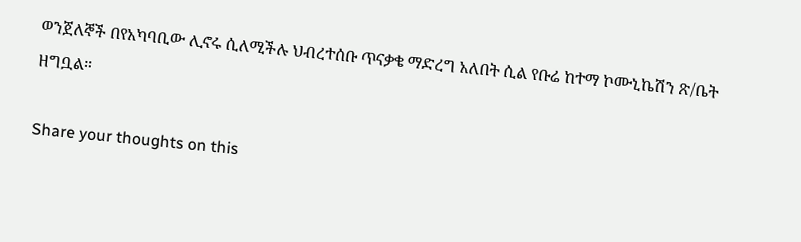ወንጀለኞች በየአካባቢው ሊኖሩ ሲለሚችሉ ህብረተሰቡ ጥናቃቄ ማድረግ አለበት ሲል የቡሬ ከተማ ኮሙኒኬሽን ጽ/ቤት ዘግቧል።

Share your thoughts on this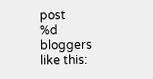post
%d bloggers like this: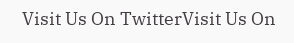Visit Us On TwitterVisit Us On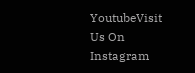YoutubeVisit Us On Instagram